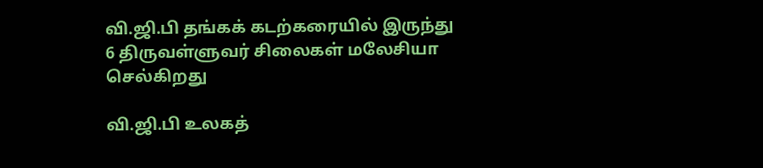வி.ஜி.பி தங்கக் கடற்கரையில் இருந்து 6 திருவள்ளுவர் சிலைகள் மலேசியா செல்கிறது

வி.ஜி.பி உலகத்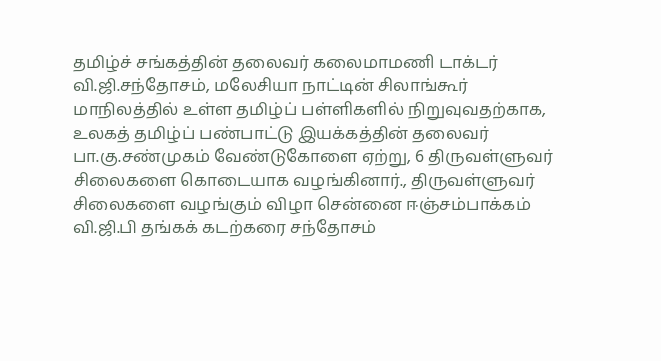தமிழ்ச் சங்கத்தின் தலைவர் கலைமாமணி டாக்டர் வி.ஜி.சந்தோசம், மலேசியா நாட்டின் சிலாங்கூர் மாநிலத்தில் உள்ள தமிழ்ப் பள்ளிகளில் நிறுவுவதற்காக, உலகத் தமிழ்ப் பண்பாட்டு இயக்கத்தின் தலைவர் பா.கு.சண்முகம் வேண்டுகோளை ஏற்று, 6 திருவள்ளுவர் சிலைகளை கொடையாக வழங்கினார்., திருவள்ளுவர் சிலைகளை வழங்கும் விழா சென்னை ஈஞ்சம்பாக்கம் வி.ஜி.பி தங்கக் கடற்கரை சந்தோசம்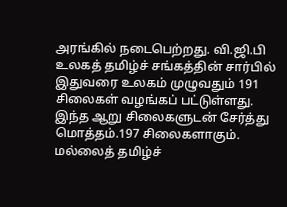அரங்கில் நடைபெற்றது. வி.ஜி.பி உலகத் தமிழ்ச் சங்கத்தின் சார்பில் இதுவரை உலகம் முழுவதும் 191 சிலைகள் வழங்கப் பட்டுள்ளது. இந்த ஆறு சிலைகளுடன் சேர்த்து மொத்தம்.197 சிலைகளாகும். மல்லைத் தமிழ்ச்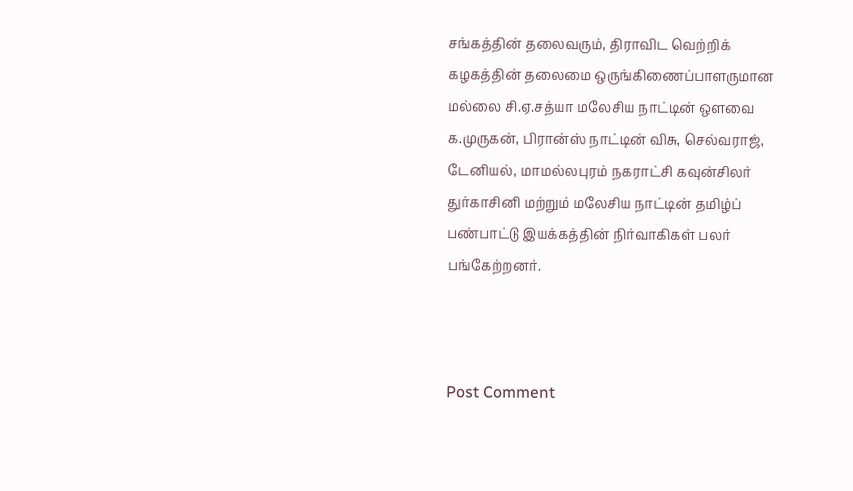சங்கத்தின் தலைவரும், திராவிட வெற்றிக் கழகத்தின் தலைமை ஒருங்கிணைப்பாளருமான
மல்லை சி.ஏ.சத்யா மலேசிய நாட்டின் ஒளவை க.முருகன், பிரான்ஸ் நாட்டின் விசு, செல்வராஜ், டேனியல், மாமல்லபுரம் நகராட்சி கவுன்சிலர் துர்காசினி மற்றும் மலேசிய நாட்டின் தமிழ்ப் பண்பாட்டு இயக்கத்தின் நிர்வாகிகள் பலர் பங்கேற்றனர்.



Post Comment